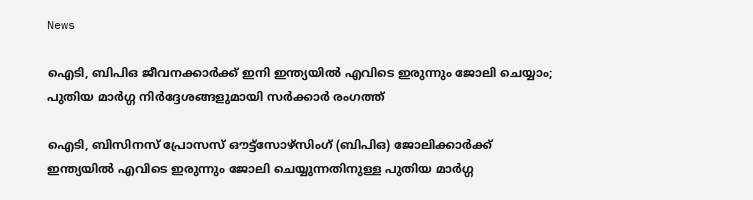News

ഐടി, ബിപിഒ ജീവനക്കാര്‍ക്ക് ഇനി ഇന്ത്യയില്‍ എവിടെ ഇരുന്നും ജോലി ചെയ്യാം; പുതിയ മാര്‍ഗ്ഗ നിര്‍ദ്ദേശങ്ങളുമായി സര്‍ക്കാര്‍ രംഗത്ത്

ഐടി, ബിസിനസ് പ്രോസസ് ഔട്ട്സോഴ്സിംഗ് (ബിപിഒ) ജോലിക്കാര്‍ക്ക് ഇന്ത്യയില്‍ എവിടെ ഇരുന്നും ജോലി ചെയ്യുന്നതിനുള്ള പുതിയ മാര്‍ഗ്ഗ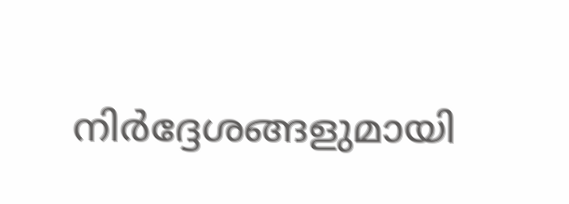നിര്‍ദ്ദേശങ്ങളുമായി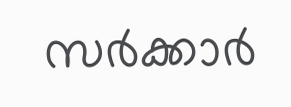സര്‍ക്കാര്‍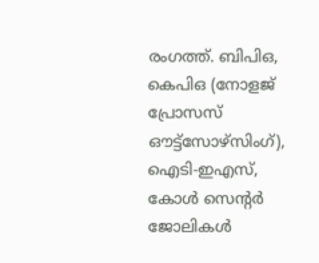രംഗത്ത്. ബിപിഒ, കെപിഒ (നോളജ് പ്രോസസ് ഔട്ട്സോഴ്‌സിംഗ്), ഐടി-ഇഎസ്, കോള്‍ സെന്റര്‍ ജോലികള്‍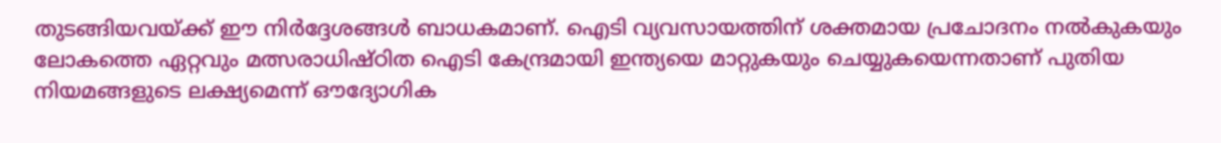തുടങ്ങിയവയ്ക്ക് ഈ നിര്‍ദ്ദേശങ്ങള്‍ ബാധകമാണ്. ഐടി വ്യവസായത്തിന് ശക്തമായ പ്രചോദനം നല്‍കുകയും ലോകത്തെ ഏറ്റവും മത്സരാധിഷ്ഠിത ഐടി കേന്ദ്രമായി ഇന്ത്യയെ മാറ്റുകയും ചെയ്യുകയെന്നതാണ് പുതിയ നിയമങ്ങളുടെ ലക്ഷ്യമെന്ന് ഔദ്യോഗിക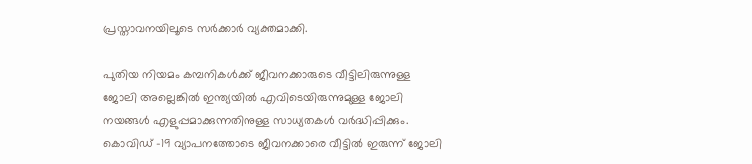പ്രസ്താവനയിലൂടെ സര്‍ക്കാര്‍ വ്യക്തമാക്കി.

പുതിയ നിയമം കമ്പനികള്‍ക്ക് ജീവനക്കാരുടെ വീട്ടിലിരുന്നുള്ള ജോലി അല്ലെങ്കില്‍ ഇന്ത്യയില്‍ എവിടെയിരുന്നുമുള്ള ജോലി നയങ്ങള്‍ എളുപ്പമാക്കുന്നതിനുള്ള സാധ്യതകള്‍ വര്‍ദ്ധിപ്പിക്കും. കൊവിഡ് -19 വ്യാപനത്തോടെ ജീവനക്കാരെ വീട്ടില്‍ ഇരുന്ന് ജോലി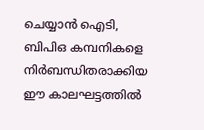ചെയ്യാന്‍ ഐടി, ബിപിഒ കമ്പനികളെ നിര്‍ബന്ധിതരാക്കിയ ഈ കാലഘട്ടത്തില്‍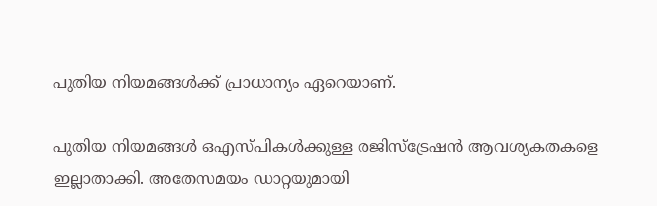പുതിയ നിയമങ്ങള്‍ക്ക് പ്രാധാന്യം ഏറെയാണ്.

പുതിയ നിയമങ്ങള്‍ ഒഎസ്പികള്‍ക്കുള്ള രജിസ്‌ട്രേഷന്‍ ആവശ്യകതകളെ ഇല്ലാതാക്കി. അതേസമയം ഡാറ്റയുമായി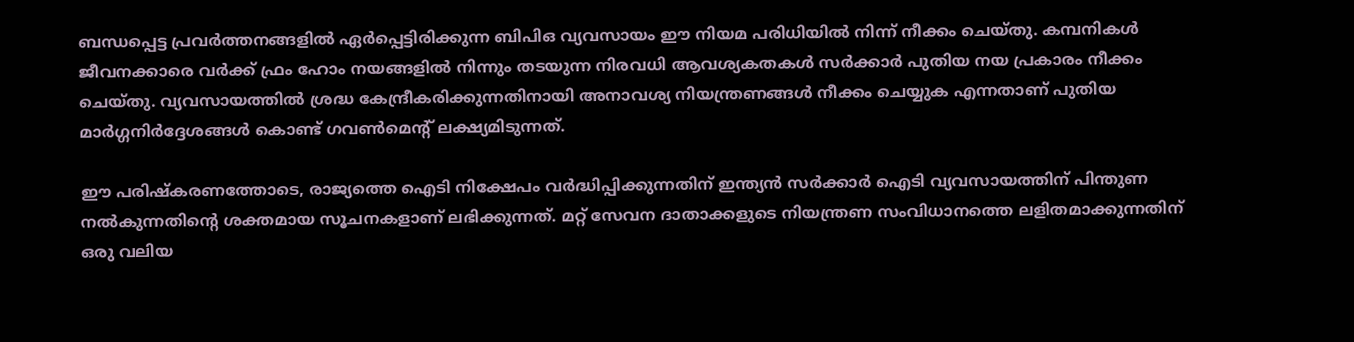ബന്ധപ്പെട്ട പ്രവര്‍ത്തനങ്ങളില്‍ ഏര്‍പ്പെട്ടിരിക്കുന്ന ബിപിഒ വ്യവസായം ഈ നിയമ പരിധിയില്‍ നിന്ന് നീക്കം ചെയ്തു. കമ്പനികള്‍ ജീവനക്കാരെ വര്‍ക്ക് ഫ്രം ഹോം നയങ്ങളില്‍ നിന്നും തടയുന്ന നിരവധി ആവശ്യകതകള്‍ സര്‍ക്കാര്‍ പുതിയ നയ പ്രകാരം നീക്കം ചെയ്തു. വ്യവസായത്തില്‍ ശ്രദ്ധ കേന്ദ്രീകരിക്കുന്നതിനായി അനാവശ്യ നിയന്ത്രണങ്ങള്‍ നീക്കം ചെയ്യുക എന്നതാണ് പുതിയ മാര്‍ഗ്ഗനിര്‍ദ്ദേശങ്ങള്‍ കൊണ്ട് ഗവണ്‍മെന്റ് ലക്ഷ്യമിടുന്നത്.

ഈ പരിഷ്‌കരണത്തോടെ, രാജ്യത്തെ ഐടി നിക്ഷേപം വര്‍ദ്ധിപ്പിക്കുന്നതിന് ഇന്ത്യന്‍ സര്‍ക്കാര്‍ ഐടി വ്യവസായത്തിന് പിന്തുണ നല്‍കുന്നതിന്റെ ശക്തമായ സൂചനകളാണ് ലഭിക്കുന്നത്. മറ്റ് സേവന ദാതാക്കളുടെ നിയന്ത്രണ സംവിധാനത്തെ ലളിതമാക്കുന്നതിന് ഒരു വലിയ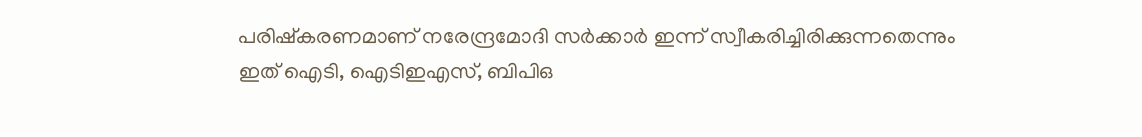പരിഷ്‌കരണമാണ് നരേന്ദ്രമോദി സര്‍ക്കാര്‍ ഇന്ന് സ്വീകരിച്ചിരിക്കുന്നതെന്നും ഇത് ഐടി, ഐടിഇഎസ്, ബിപിഒ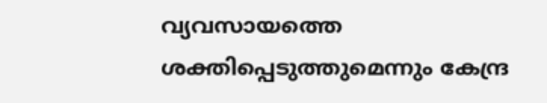വ്യവസായത്തെ ശക്തിപ്പെടുത്തുമെന്നും കേന്ദ്ര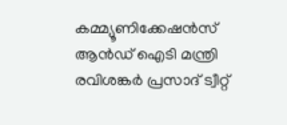കമ്മ്യൂണിക്കേഷന്‍സ് ആന്‍ഡ് ഐടി മന്ത്രി രവിശങ്കര്‍ പ്രസാദ് ട്വീറ്റ്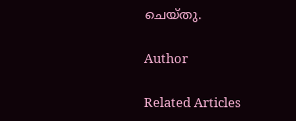ചെയ്തു.

Author

Related Articles